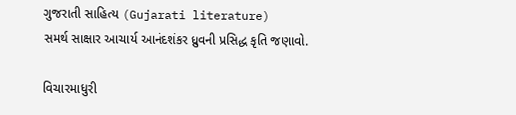ગુજરાતી સાહિત્ય (Gujarati literature)
સમર્થ સાક્ષાર આચાર્ય આનંદશંકર ધ્રુવની પ્રસિદ્ધ કૃતિ જણાવો.

વિચારમાધુરી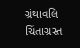ગ્રંથાવલિ
ચિંતાગ્રસ્ત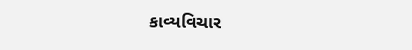કાવ્યવિચાર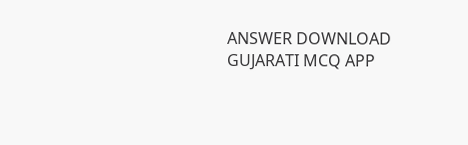ANSWER DOWNLOAD GUJARATI MCQ APP